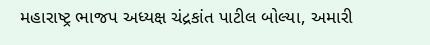મહારાષ્ટ્ર ભાજપ અધ્યક્ષ ચંદ્રકાંત પાટીલ બોલ્યા, અમારી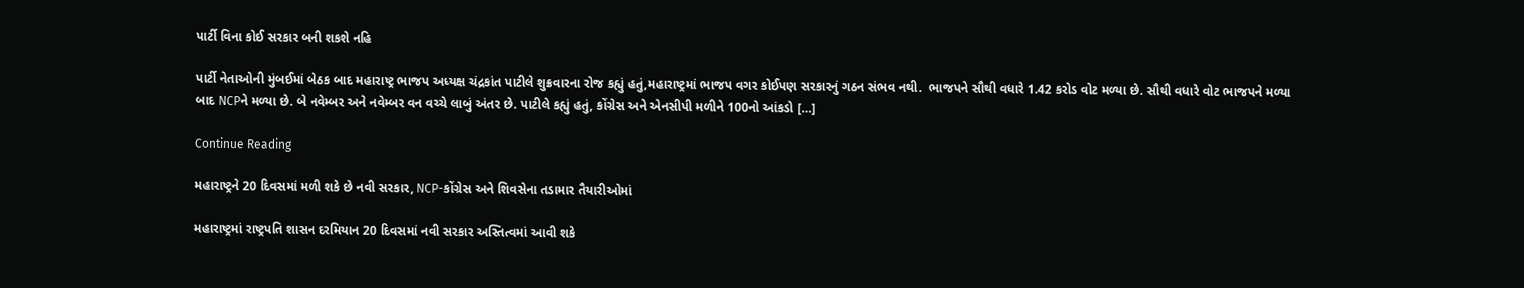પાર્ટી વિના કોઈ સરકાર બની શકશે નહિ

પાર્ટી નેતાઓની મુંબઈમાં બેઠક બાદ મહારાષ્ટ્ર ભાજપ અધ્યક્ષ ચંદ્રકાંત પાટીલે શુક્રવારના રોજ કહ્યું હતું,મહારાષ્ટ્રમાં ભાજપ વગર કોઈપણ સરકારનું ગઠન સંભવ નથી.  ભાજપને સૌથી વધારે 1.42 કરોડ વોટ મળ્યા છે. સૌથી વધારે વોટ ભાજપને મળ્યા બાદ NCPને મળ્યા છે. બે નવેમ્બર અને નવેમ્બર વન વચ્ચે લાબું અંતર છે. પાટીલે કહ્યું હતું, કોંગ્રેસ અને એનસીપી મળીને 100નો આંકડો […]

Continue Reading

મહારાષ્ટ્રને 20 દિવસમાં મળી શકે છે નવી સરકાર, NCP-કોંગ્રેસ અને શિવસેના તડામાર તૈયારીઓમાં

મહારાષ્ટ્રમાં રાષ્ટ્રપતિ શાસન દરમિયાન 20 દિવસમાં નવી સરકાર અસ્તિત્વમાં આવી શકે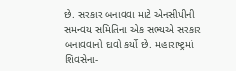છે. સરકાર બનાવવા માટે એનસીપીની સમન્વય સમિતિના એક સભ્યએ સરકાર બનાવવાનો દાવો કર્યો છે. મહારાષ્ટ્રમાં શિવસેના-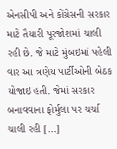એનસીપી અને કોંગ્રેસની સરકાર માટે તૈયારી પૂરજોશમાં ચાલી રહી છે. જે માટે મુંબઇમાં પહેલી વાર આ ત્રણેય પાર્ટીઓની બેઠક યોજાઇ હતી. જેમાં સરકાર બનાવવાના ફોર્મુલા પર ચર્ચા ચાલી રહી […]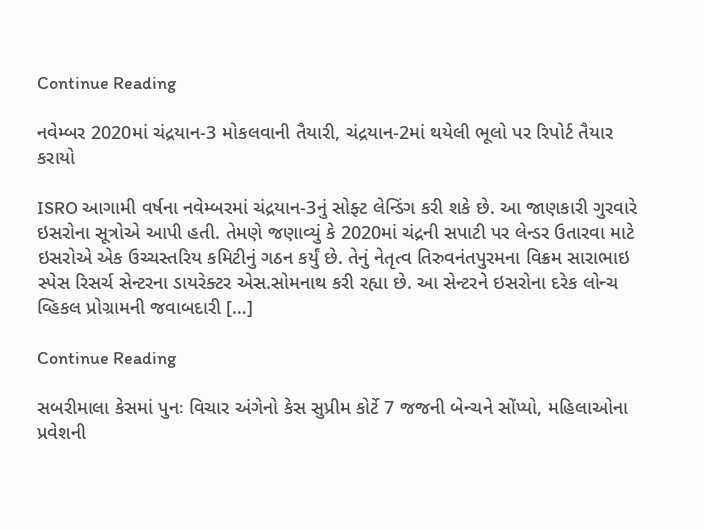Continue Reading

નવેમ્બર 2020માં ચંદ્રયાન-3 મોકલવાની તૈયારી, ચંદ્રયાન-2માં થયેલી ભૂલો પર રિપોર્ટ તૈયાર કરાયો

ISRO આગામી વર્ષના નવેમ્બરમાં ચંદ્રયાન-3નું સોફ્ટ લેન્ડિંગ કરી શકે છે. આ જાણકારી ગુરવારે ઇસરોના સૂત્રોએ આપી હતી. તેમણે જણાવ્યું કે 2020માં ચંદ્રની સપાટી પર લેન્ડર ઉતારવા માટે ઇસરોએ એક ઉચ્ચસ્તરિય કમિટીનું ગઠન કર્યું છે. તેનું નેતૃત્વ તિરુવનંતપુરમના વિક્રમ સારાભાઇ સ્પેસ રિસર્ચ સેન્ટરના ડાયરેક્ટર એસ.સોમનાથ કરી રહ્યા છે. આ સેન્ટરને ઇસરોના દરેક લોન્ચ વ્હિકલ પ્રોગ્રામની જવાબદારી […]

Continue Reading

સબરીમાલા કેસમાં પુનઃ વિચાર અંગેનો કેસ સુપ્રીમ કોર્ટે 7 જજની બેન્ચને સોંપ્યો, મહિલાઓના પ્રવેશની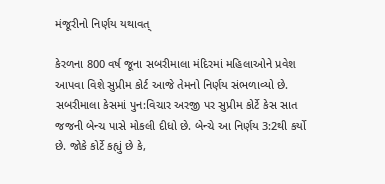મંજૂરીનો નિર્ણય યથાવત્

કેરળના 800 વર્ષ જૂના સબરીમાલા મંદિરમાં મહિલાઓને પ્રવેશ આપવા વિશે સુપ્રીમ કોર્ટ આજે તેમનો નિર્ણય સંભળાવ્યો છે. સબરીમાલા કેસમાં પુન:વિચાર અરજી પર સુપ્રીમ કોર્ટે કેસ સાત જજની બેન્ચ પાસે મોકલી દીધો છે. બેન્ચે આ નિર્ણય 3:2થી કર્યો છે. જોકે કોર્ટે કહ્યું છે કે,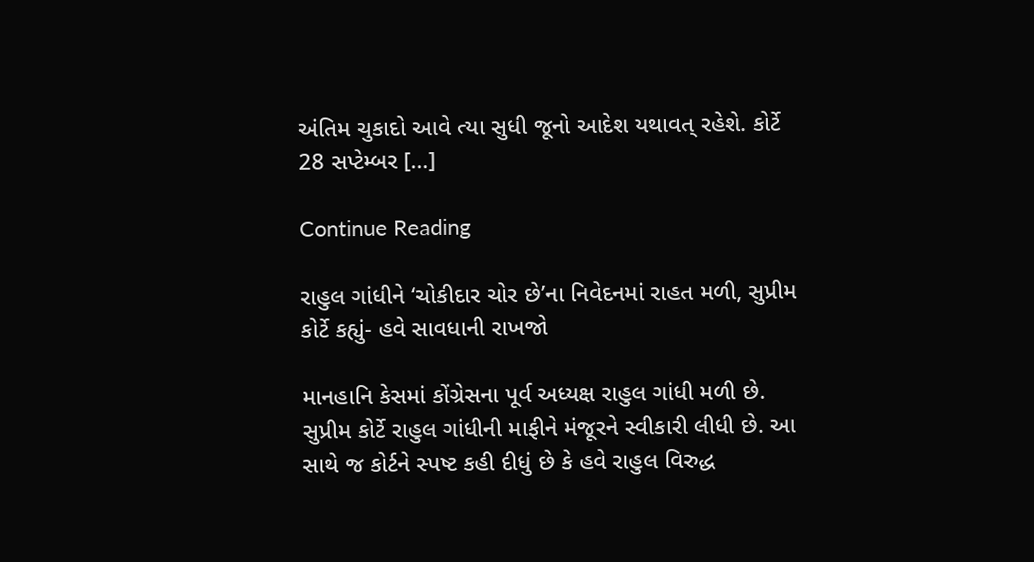અંતિમ ચુકાદો આવે ત્યા સુધી જૂનો આદેશ યથાવત્ રહેશે. કોર્ટે 28 સપ્ટેમ્બર […]

Continue Reading

રાહુલ ગાંધીને ‘ચોકીદાર ચોર છે’ના નિવેદનમાં રાહત મળી, સુપ્રીમ કોર્ટે કહ્યું- હવે સાવધાની રાખજો

માનહાનિ કેસમાં કોંગ્રેસના પૂર્વ અધ્યક્ષ રાહુલ ગાંધી મળી છે. સુપ્રીમ કોર્ટે રાહુલ ગાંધીની માફીને મંજૂરને સ્વીકારી લીધી છે. આ સાથે જ કોર્ટને સ્પષ્ટ કહી દીધું છે કે હવે રાહુલ વિરુદ્ધ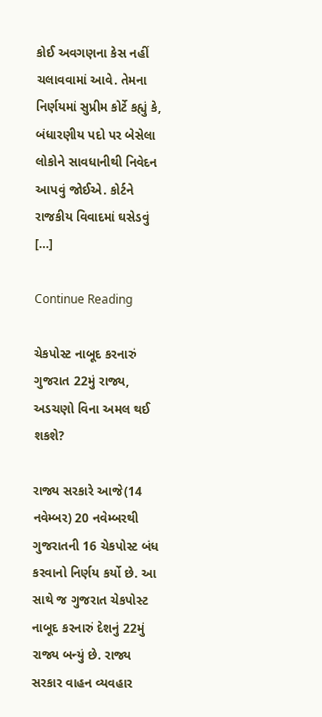કોઈ અવગણના કેસ નહીં ચલાવવામાં આવે. તેમના નિર્ણયમાં સુપ્રીમ કોર્ટે કહ્યું કે, બંધારણીય પદો પર બેસેલા લોકોને સાવધાનીથી નિવેદન આપવું જોઈએ. કોર્ટને રાજકીય વિવાદમાં ઘસેડવું […]

Continue Reading

ચેકપોસ્ટ નાબૂદ કરનારું ગુજરાત 22મું રાજ્ય, અડચણો વિના અમલ થઈ શકશે?

રાજ્ય સરકારે આજે(14 નવેમ્બર) 20 નવેમ્બરથી ગુજરાતની 16 ચેકપોસ્ટ બંધ કરવાનો નિર્ણય કર્યો છે. આ સાથે જ ગુજરાત ચેકપોસ્ટ નાબૂદ કરનારું દેશનું 22મું રાજ્ય બન્યું છે. રાજ્ય સરકાર વાહન વ્યવહાર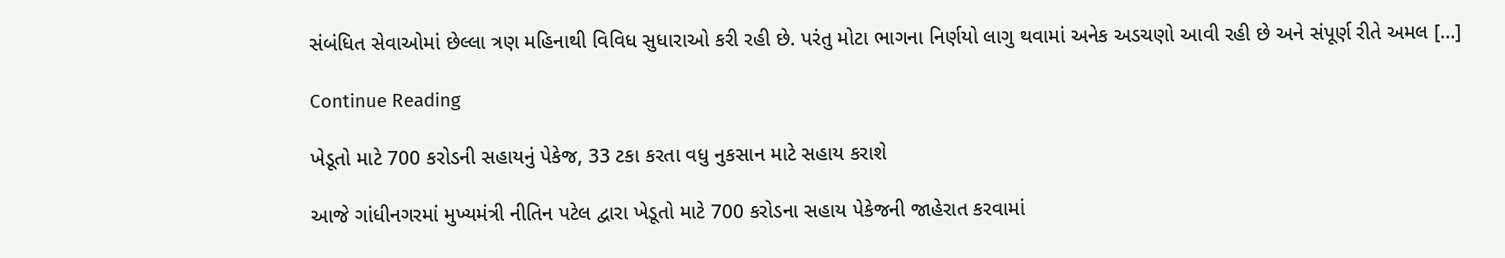સંબંધિત સેવાઓમાં છેલ્લા ત્રણ મહિનાથી વિવિધ સુધારાઓ કરી રહી છે. પરંતુ મોટા ભાગના નિર્ણયો લાગુ થવામાં અનેક અડચણો આવી રહી છે અને સંપૂર્ણ રીતે અમલ […]

Continue Reading

ખેડૂતો માટે 700 કરોડની સહાયનું પેકેજ, 33 ટકા કરતા વધુ નુકસાન માટે સહાય કરાશે

આજે ગાંધીનગરમાં મુખ્યમંત્રી નીતિન પટેલ દ્વારા ખેડૂતો માટે 700 કરોડના સહાય પેકેજની જાહેરાત કરવામાં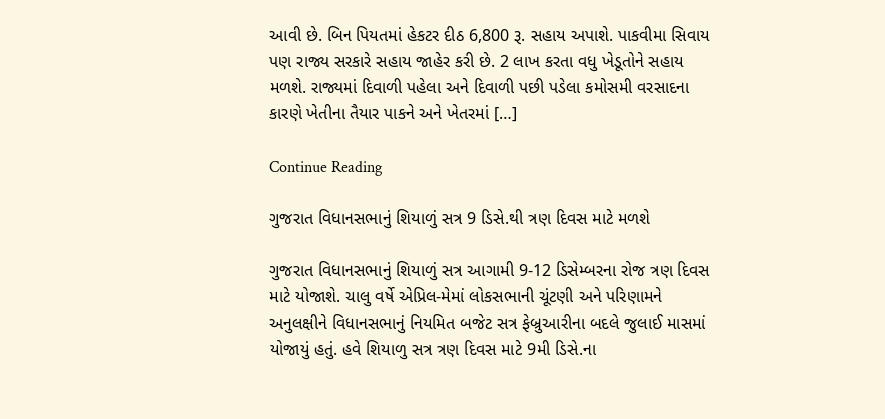આવી છે. બિન પિયતમાં હેકટર દીઠ 6,800 રૂ. સહાય અપાશે. પાકવીમા સિવાય પણ રાજ્ય સરકારે સહાય જાહેર કરી છે. 2 લાખ કરતા વધુ ખેડૂતોને સહાય મળશે. રાજ્યમાં દિવાળી પહેલા અને દિવાળી પછી પડેલા કમોસમી વરસાદના કારણે ખેતીના તૈયાર પાકને અને ખેતરમાં […]

Continue Reading

ગુજરાત વિધાનસભાનું શિયાળું સત્ર 9 ડિસે.થી ત્રણ દિવસ માટે મળશે

ગુજરાત વિધાનસભાનું શિયાળું સત્ર આગામી 9-12 ડિસેમ્બરના રોજ ત્રણ દિવસ માટે યોજાશે. ચાલુ વર્ષે એપ્રિલ-મેમાં લોકસભાની ચૂંટણી અને પરિણામને અનુલક્ષીને વિધાનસભાનું નિયમિત બજેટ સત્ર ફેબ્રુઆરીના બદલે જુલાઈ માસમાં યોજાયું હતું. હવે શિયાળુ સત્ર ત્રણ દિવસ માટે 9મી ડિસે.ના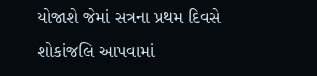યોજાશે જેમાં સત્રના પ્રથમ દિવસે શોકાંજલિ આપવામાં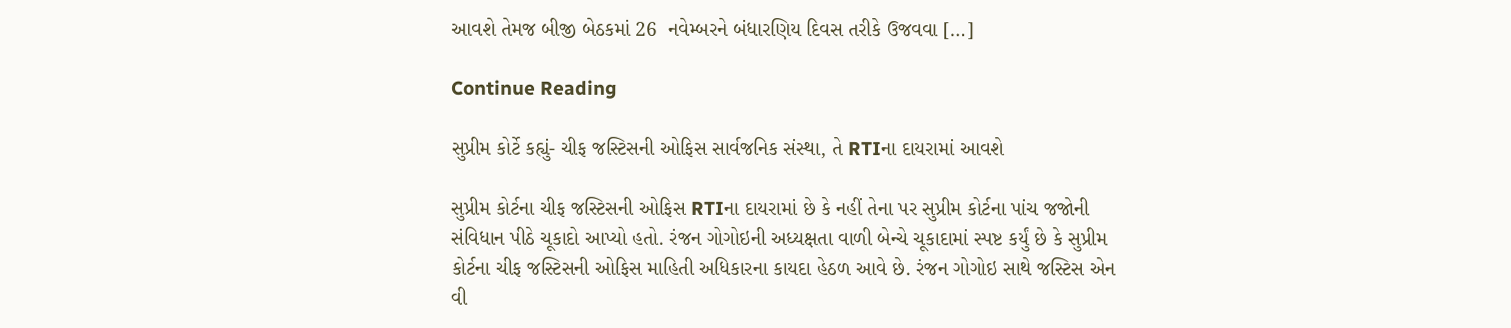આવશે તેમજ બીજી બેઠકમાં 26  નવેમ્બરને બંધારણિય દિવસ તરીકે ઉજવવા […]

Continue Reading

સુપ્રીમ કોર્ટે કહ્યું- ચીફ જસ્ટિસની ઓફિસ સાર્વજનિક સંસ્થા, તે RTIના દાયરામાં આવશે

સુપ્રીમ કોર્ટના ચીફ જસ્ટિસની ઓફિસ RTIના દાયરામાં છે કે નહીં તેના પર સુપ્રીમ કોર્ટના પાંચ જજોની સંવિધાન પીઠે ચૂકાદો આપ્યો હતો. રંજન ગોગોઇની અધ્યક્ષતા વાળી બેન્ચે ચૂકાદામાં સ્પષ્ટ કર્યું છે કે સુપ્રીમ કોર્ટના ચીફ જસ્ટિસની ઓફિસ માહિતી અધિકારના કાયદા હેઠળ આવે છે. રંજન ગોગોઇ સાથે જસ્ટિસ એન વી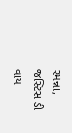રમન્ના, જસ્ટિસ ડી વાય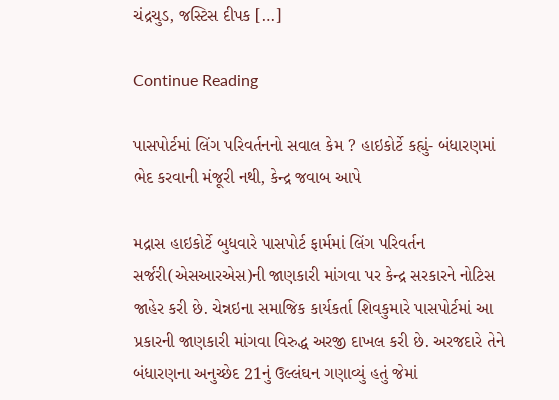ચંદ્રચુડ, જસ્ટિસ દીપક […]

Continue Reading

પાસપોર્ટમાં લિંગ પરિવર્તનનો સવાલ કેમ ? હાઇકોર્ટે કહ્યું- બંધારણમાં ભેદ કરવાની મંજૂરી નથી, કેન્દ્ર જવાબ આપે

મદ્રાસ હાઇકોર્ટે બુધવારે પાસપોર્ટ ફાર્મમાં લિંગ પરિવર્તન સર્જરી(એસઆરએસ)ની જાણકારી માંગવા પર કેન્દ્ર સરકારને નોટિસ જાહેર કરી છે. ચેન્નઇના સમાજિક કાર્યકર્તા શિવકુમારે પાસપોર્ટમાં આ પ્રકારની જાણકારી માંગવા વિરુદ્ધ અરજી દાખલ કરી છે. અરજદારે તેને બંધારણના અનુચ્છેદ 21નું ઉલ્લંઘન ગણાવ્યું હતું જેમાં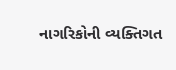નાગરિકોની વ્યક્તિગત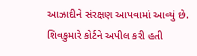આઝાદીને સંરક્ષણ આપવામાં આવ્યું છે. શિવકુમારે કોર્ટને અપીલ કરી હતી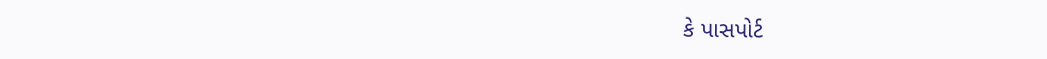કે પાસપોર્ટ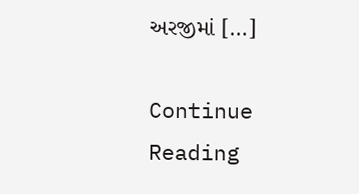અરજીમાં […]

Continue Reading